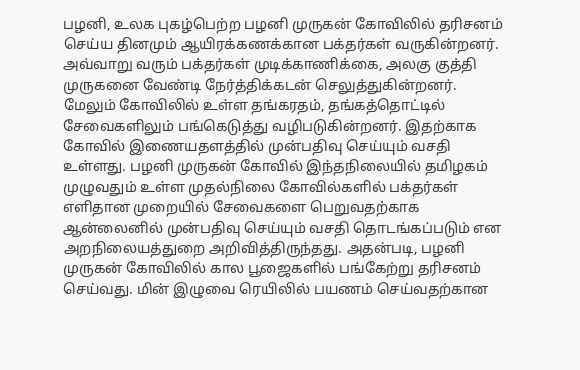பழனி, உலக புகழ்பெற்ற பழனி முருகன் கோவிலில் தரிசனம் செய்ய தினமும் ஆயிரக்கணக்கான பக்தர்கள் வருகின்றனர். அவ்வாறு வரும் பக்தர்கள் முடிக்காணிக்கை, அலகு குத்தி முருகனை வேண்டி நேர்த்திக்கடன் செலுத்துகின்றனர். மேலும் கோவிலில் உள்ள தங்கரதம், தங்கத்தொட்டில் சேவைகளிலும் பங்கெடுத்து வழிபடுகின்றனர். இதற்காக கோவில் இணையதளத்தில் முன்பதிவு செய்யும் வசதி உள்ளது. பழனி முருகன் கோவில் இந்தநிலையில் தமிழகம் முழுவதும் உள்ள முதல்நிலை கோவில்களில் பக்தர்கள் எளிதான முறையில் சேவைகளை பெறுவதற்காக ஆன்லைனில் முன்பதிவு செய்யும் வசதி தொடங்கப்படும் என அறநிலையத்துறை அறிவித்திருந்தது. அதன்படி, பழனி முருகன் கோவிலில் கால பூஜைகளில் பங்கேற்று தரிசனம் செய்வது. மின் இழுவை ரெயிலில் பயணம் செய்வதற்கான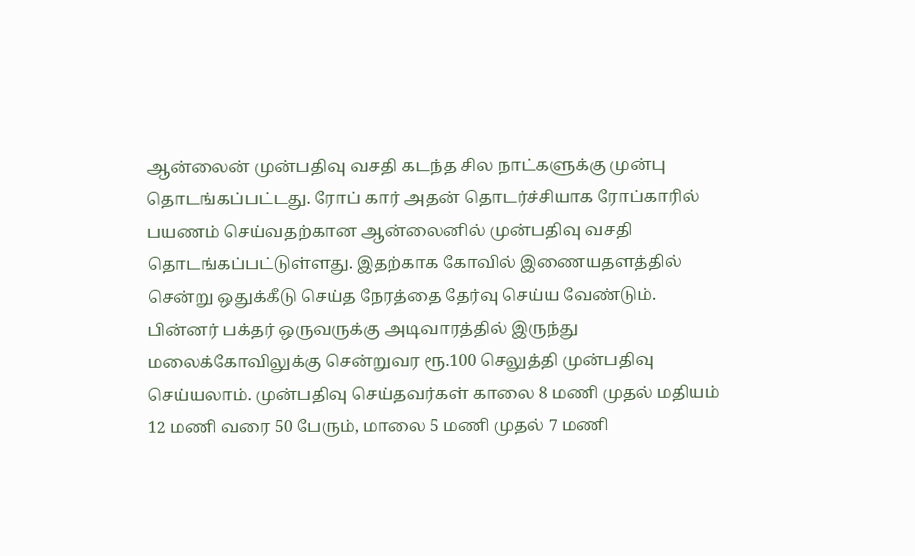ஆன்லைன் முன்பதிவு வசதி கடந்த சில நாட்களுக்கு முன்பு தொடங்கப்பட்டது. ரோப் கார் அதன் தொடர்ச்சியாக ரோப்காரில் பயணம் செய்வதற்கான ஆன்லைனில் முன்பதிவு வசதி தொடங்கப்பட்டுள்ளது. இதற்காக கோவில் இணையதளத்தில் சென்று ஒதுக்கீடு செய்த நேரத்தை தேர்வு செய்ய வேண்டும். பின்னர் பக்தர் ஒருவருக்கு அடிவாரத்தில் இருந்து மலைக்கோவிலுக்கு சென்றுவர ரூ.100 செலுத்தி முன்பதிவு செய்யலாம். முன்பதிவு செய்தவர்கள் காலை 8 மணி முதல் மதியம் 12 மணி வரை 50 பேரும், மாலை 5 மணி முதல் 7 மணி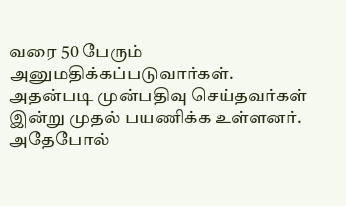வரை 50 பேரும் அனுமதிக்கப்படுவார்கள். அதன்படி முன்பதிவு செய்தவர்கள் இன்று முதல் பயணிக்க உள்ளனர். அதேபோல்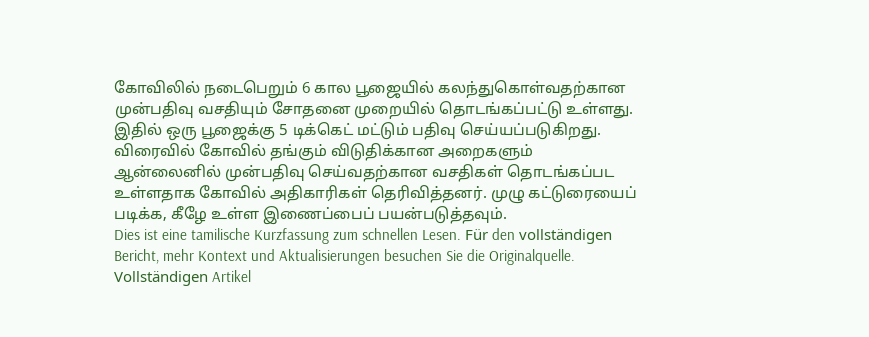கோவிலில் நடைபெறும் 6 கால பூஜையில் கலந்துகொள்வதற்கான முன்பதிவு வசதியும் சோதனை முறையில் தொடங்கப்பட்டு உள்ளது. இதில் ஒரு பூஜைக்கு 5 டிக்கெட் மட்டும் பதிவு செய்யப்படுகிறது. விரைவில் கோவில் தங்கும் விடுதிக்கான அறைகளும் ஆன்லைனில் முன்பதிவு செய்வதற்கான வசதிகள் தொடங்கப்பட உள்ளதாக கோவில் அதிகாரிகள் தெரிவித்தனர். முழு கட்டுரையைப் படிக்க, கீழே உள்ள இணைப்பைப் பயன்படுத்தவும்.
Dies ist eine tamilische Kurzfassung zum schnellen Lesen. Für den vollständigen Bericht, mehr Kontext und Aktualisierungen besuchen Sie die Originalquelle.
Vollständigen Artikel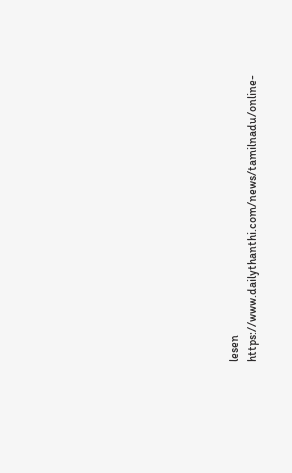lesen
https://www.dailythanthi.com/news/tamilnadu/online-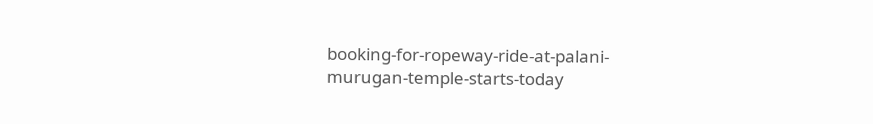booking-for-ropeway-ride-at-palani-murugan-temple-starts-today